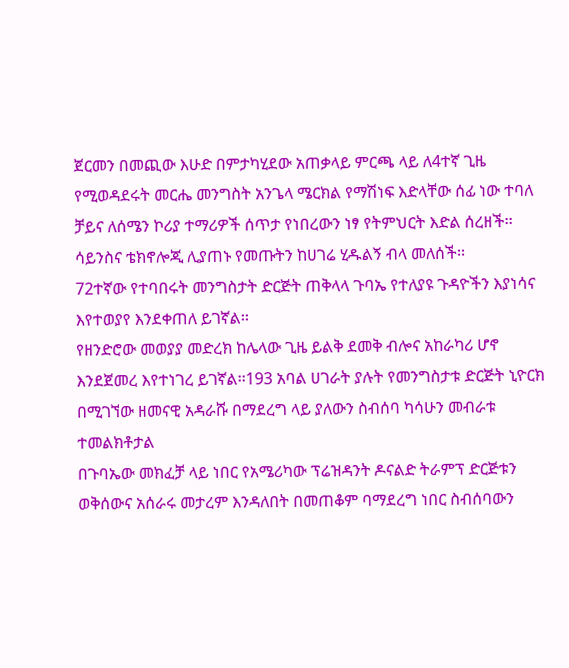ጀርመን በመጪው እሁድ በምታካሂደው አጠቃላይ ምርጫ ላይ ለ4ተኛ ጊዜ የሚወዳደሩት መርሔ መንግስት አንጌላ ሜርክል የማሽነፍ እድላቸው ሰፊ ነው ተባለ
ቻይና ለሰሜን ኮሪያ ተማሪዎች ሰጥታ የነበረውን ነፃ የትምህርት እድል ሰረዘች፡፡ሳይንስና ቴክኖሎጂ ሊያጠኑ የመጡትን ከሀገሬ ሂዱልኝ ብላ መለሰች፡፡
72ተኛው የተባበሩት መንግስታት ድርጅት ጠቅላላ ጉባኤ የተለያዩ ጉዳዮችን እያነሳና እየተወያየ እንደቀጠለ ይገኛል፡፡
የዘንድሮው መወያያ መድረክ ከሌላው ጊዜ ይልቅ ደመቅ ብሎና አከራካሪ ሆኖ እንደጀመረ እየተነገረ ይገኛል፡፡193 አባል ሀገራት ያሉት የመንግስታቱ ድርጅት ኒዮርክ በሚገኘው ዘመናዊ አዳራሹ በማደረግ ላይ ያለውን ስብሰባ ካሳሁን መብራቱ ተመልክቶታል
በጉባኤው መክፈቻ ላይ ነበር የአሜሪካው ፕሬዝዳንት ዶናልድ ትራምፕ ድርጅቱን ወቅሰውና አሰራሩ መታረም እንዳለበት በመጠቆም ባማደረግ ነበር ስብሰባውን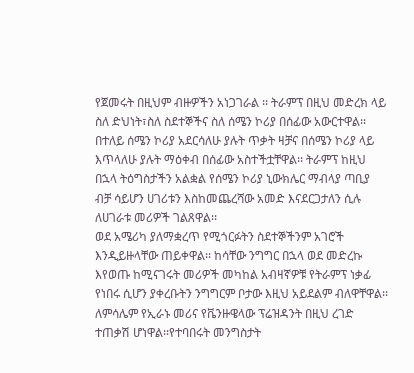የጀመሩት በዚህም ብዙዎችን አነጋገራል ፡፡ ትራምፕ በዚህ መድረክ ላይ ስለ ድህነት፣ስለ ስደተኞችና ስለ ሰሜን ኮሪያ በሰፊው አውርተዋል፡፡
በተለይ ሰሜን ኮሪያ አደርሳለሁ ያሉት ጥቃት ዛቻና በሰሜን ኮሪያ ላይ እጥላለሁ ያሉት ማዕቀብ በሰፊው አስተችቷቸዋል፡፡ ትራምፕ ከዚህ በኋላ ትዕግስታችን አልቋል የሰሜን ኮሪያ ኒውክሌር ማብላያ ጣቢያ ብቻ ሳይሆን ሀገሪቱን እስከመጨረሻው አመድ እናደርጋታለን ሲሉ ለሀገራቱ መሪዎች ገልጸዋል፡፡
ወደ አሜሪካ ያለማቋረጥ የሚጎርፉትን ስደተኞችንም አገሮች እንዲይዙላቸው ጠይቀዋል፡፡ ከሳቸው ንግግር በኋላ ወደ መድረኩ እየወጡ ከሚናገሩት መሪዎች መካከል አብዛኛዎቹ የትራምፕ ነቃፊ የነበሩ ሲሆን ያቀረቡትን ንግግርም ቦታው እዚህ አይደልም ብለዋቸዋል፡፡
ለምሳሌም የኢራኑ መሪና የቬንዙዌላው ፕሬዝዳንት በዚህ ረገድ ተጠቃሽ ሆነዋል፡፡የተባበሩት መንግስታት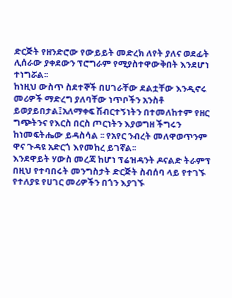ድርጅት የዘንድሮው የውይይት መድረክ ለየት ያለና ወደፊት ሊሰራው ያቀደውን ፕሮግራም የሚያስተዋውቅበት እንደሆነ ተነግሯል፡፡
ከነዚህ ውስጥ ስደተኞች በሀገራቸው ደልቷቸው እንዲኖሩ መሪዎች ማድረግ ያለባቸው ነጥቦችን አንስቶ ይወያይበታል፤አለማቀፍ ሽብርተኝነትን በተመለከተም የዘር ግጭትንና የእርስ በርስ ጦርነትን እያወግዘ ችግሩን ከነመፍትሔው ይዳስሳል ፡፡ የአየር ንብረት መለዋወጥንም ዋና ጉዳዩ አድርጎ እየመከረ ይገኛል፡፡
እንደዋይት ሃውስ መረጃ ከሆነ ፕሬዝዳንት ዶናልድ ትራምፕ በዚህ የተባበሩት መንግስታት ድርጅት ስብሰባ ላይ የተገኙ የተለያዩ የሀገር መሪዎችን በጎን እያገኙ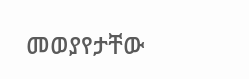መወያየታቸው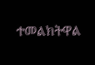ተመልክትዋል